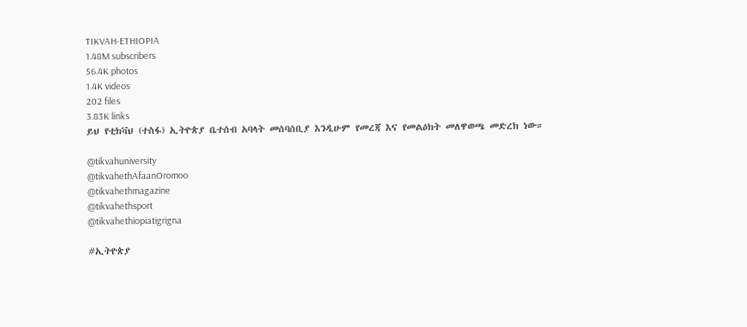TIKVAH-ETHIOPIA
1.48M subscribers
56.4K photos
1.4K videos
202 files
3.83K links
ይህ የቲክቫህ (ተስፋ) ኢትዮጵያ ቤተሰብ አባላት መሰባሰቢያ እንዲሁም የመረጃ እና የመልዕክት መለዋወጫ መድረክ ነው።

@tikvahuniversity
@tikvahethAfaanOromoo
@tikvahethmagazine
@tikvahethsport
@tikvahethiopiatigrigna

#ኢትዮጵያ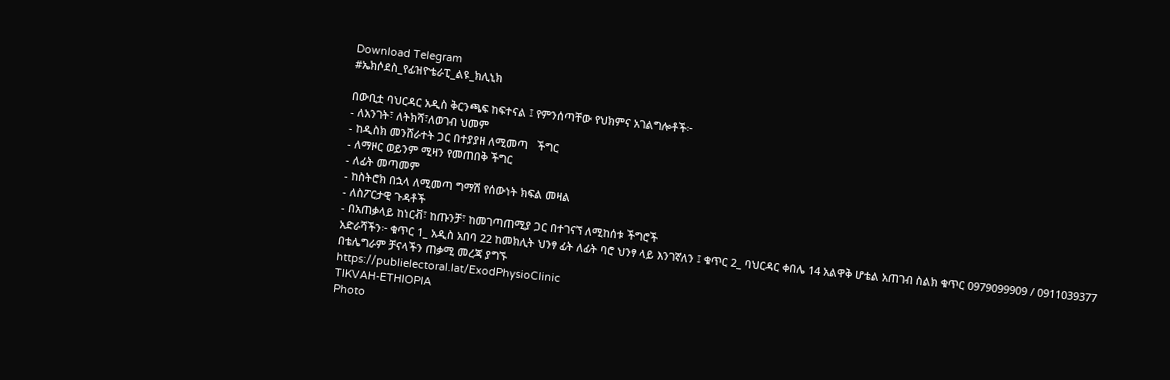Download Telegram
#ኤክሶደስ_የፊዝዮቴራፒ_ልዩ_ክሊኒክ

በውቢቷ ባህርዳር አዲስ ቅርንጫፍ ከፍተናል ፤ የምንሰጣቸው የህክምና አገልግሎቶች፦
- ለአንገት፣ ለትክሻ፣ለወገብ ህመም
- ከዲስክ መንሸራተት ጋር በተያያዘ ለሚመጣ   ችግር
- ለማዞር ወይንም ሚዛን የመጠበቅ ችግር
- ለፊት መጣመም
- ከስትሮክ በኋላ ለሚመጣ ግማሽ የሰውነት ክፍል መዛል
- ለስፖርታዊ ጉዳቶች
- በአጠቃላይ ከነርቭ፣ ከጡንቻ፣ ከመገጣጠሚያ ጋር በተገናኘ ለሚከሰቱ ችግሮች
አድራሻችን፦ ቁጥር 1_ አዲስ አበባ 22 ከመክሊት ህንፃ ፊት ለፊት ባሮ ህንፃ ላይ እንገኛለን ፤ ቁጥር 2_ ባህርዳር ቀበሌ 14 አልዋቅ ሆቴል አጠገብ ስልክ ቁጥር 0979099909 / 0911039377
በቴሌግራም ቻናላችን ጠቃሚ መረጃ ያግኙ
https://publielectoral.lat/ExodPhysioClinic
TIKVAH-ETHIOPIA
Photo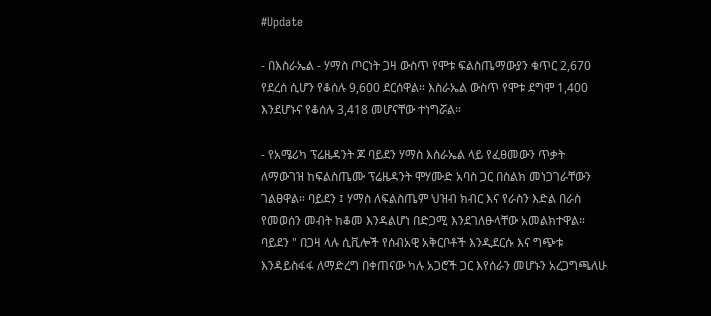#Update

- በእስራኤል - ሃማስ ጦርነት ጋዛ ውስጥ የሞቱ ፍልስጤማውያን ቁጥር 2,670 የደረሰ ሲሆን የቆሰሉ 9,600 ደርሰዋል። እስራኤል ውስጥ የሞቱ ደግሞ 1,400 እንደሆኑና የቆሰሉ 3,418 መሆናቸው ተነግሯል።

- የአሜሪካ ፕሬዜዳንት ጆ ባይደን ሃማስ እስራኤል ላይ የፈፀመውን ጥቃት ለማውገዝ ከፍልስጤሙ ፕሬዜዳንት ሞሃሙድ አባስ ጋር በስልክ መነጋገራቸውን ገልፀዋል። ባይደን ፤ ሃማስ ለፍልስጤም ህዝብ ክብር እና የራስን እድል በራስ የመወሰን መብት ከቆመ እንዳልሆነ በድጋሚ እንደገለፁላቸው አመልክተዋል። ባይደን " በጋዛ ላሉ ሲቪሎች የሰብአዊ አቅርቦቶች እንዲደርሱ እና ግጭቱ እንዳይስፋፋ ለማድረግ በቀጠናው ካሉ አጋሮች ጋር እየሰራን መሆኑን አረጋግጫለሁ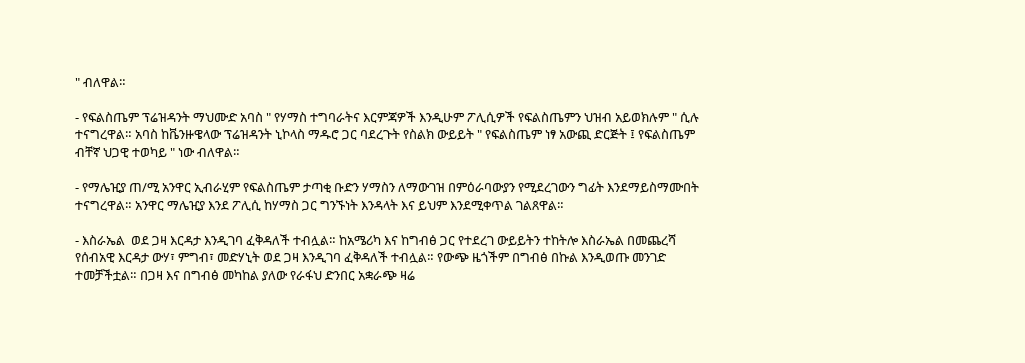" ብለዋል።

- የፍልስጤም ፕሬዝዳንት ማህሙድ አባስ " የሃማስ ተግባራትና እርምጃዎች እንዲሁም ፖሊሲዎች የፍልስጤምን ህዝብ አይወክሉም " ሲሉ ተናግረዋል። አባስ ከቬንዙዌላው ፕሬዝዳንት ኒኮላስ ማዱሮ ጋር ባደረጉት የስልክ ውይይት " የፍልስጤም ነፃ አውጪ ድርጅት ፤ የፍልስጤም ብቸኛ ህጋዊ ተወካይ " ነው ብለዋል።

- የማሌዢያ ጠ/ሚ አንዋር ኢብራሂም የፍልስጤም ታጣቂ ቡድን ሃማስን ለማውገዝ በምዕራባውያን የሚደረገውን ግፊት እንደማይስማሙበት ተናግረዋል። አንዋር ማሌዢያ እንደ ፖሊሲ ከሃማስ ጋር ግንኙነት እንዳላት እና ይህም እንደሚቀጥል ገልጸዋል።

- እስራኤል  ወደ ጋዛ እርዳታ እንዲገባ ፈቅዳለች ተብሏል። ከአሜሪካ እና ከግብፅ ጋር የተደረገ ውይይትን ተከትሎ እስራኤል በመጨረሻ የሰብአዊ እርዳታ ውሃ፣ ምግብ፣ መድሃኒት ወደ ጋዛ እንዲገባ ፈቅዳለች ተብሏል። የውጭ ዜጎችም በግብፅ በኩል እንዲወጡ መንገድ ተመቻችቷል። በጋዛ እና በግብፅ መካከል ያለው የራፋህ ድንበር አቋራጭ ዛሬ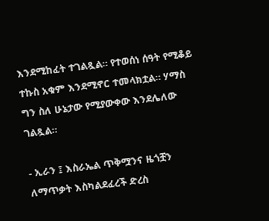እንደሚከፈት ተገልጿል። የተወሰነ ሰዓት የሚቆይ ተኩስ አቁም እንደሚኖር ተመላክቷል። ሃማስ ግን ስለ ሁኔታው የሚያውቀው እንደሌለው ገልጿል።

- ኢራን ፤ እስራኤል ጥቅሟንና ዜጎቿን ለማጥቃት እስካልደፈረች ድረስ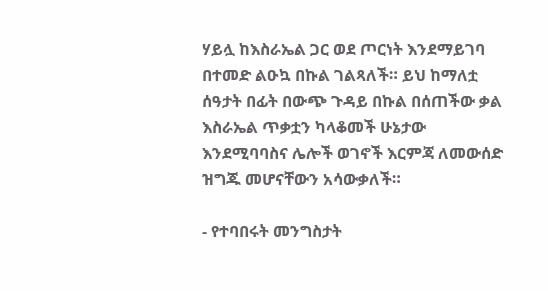ሃይሏ ከእስራኤል ጋር ወደ ጦርነት እንደማይገባ በተመድ ልዑኳ በኩል ገልጻለች። ይህ ከማለቷ ሰዓታት በፊት በውጭ ጉዳይ በኩል በሰጠችው ቃል እስራኤል ጥቃቷን ካላቆመች ሁኔታው እንደሚባባስና ሌሎች ወገኖች እርምጃ ለመውሰድ ዝግጁ መሆናቸውን አሳውቃለች።

- የተባበሩት መንግስታት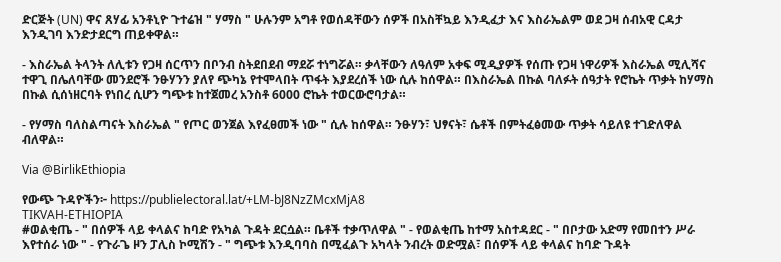ድርጅት (UN) ዋና ጸሃፊ አንቶኒዮ ጉተሬዝ " ሃማስ " ሁሉንም አግቶ የወሰዳቸውን ሰዎች በአስቸኳይ እንዲፈታ እና እስራኤልም ወደ ጋዛ ሰብአዊ ርዳታ እንዲገባ እንድታደርግ ጠይቀዋል።

- እስራኤል ትላንት ለሊቱን የጋዛ ሰርጥን በቦንብ ስትደበደብ ማደሯ ተነግሯል። ቃላቸውን ለዓለም አቀፍ ሚዲያዎች የሰጡ የጋዛ ነዋሪዎች እስራኤል ሚሊሻና ተዋጊ በሌለባቸው መንደሮች ንፁሃንን ያለየ ጭካኔ የተሞላበት ጥፋት እያደረሰች ነው ሲሉ ከሰዋል። በእስራኤል በኩል ባለፉት ሰዓታት የሮኬት ጥቃት ከሃማስ በኩል ሲሰነዘርባት የነበረ ሲሆን ግጭቱ ከተጀመረ አንስቶ 6000 ሮኬት ተወርውሮባታል።

- የሃማስ ባለስልጣናት እስራኤል " የጦር ወንጀል እየፈፀመች ነው " ሲሉ ከሰዋል። ንፁሃን፣ ህፃናት፣ ሴቶች በምትፈፅመው ጥቃት ሳይለዩ ተገድለዋል ብለዋል።

Via @BirlikEthiopia

የውጭ ጉዳዮችን፦ https://publielectoral.lat/+LM-bJ8NzZMcxMjA8
TIKVAH-ETHIOPIA
#ወልቂጤ - " በሰዎች ላይ ቀላልና ከባድ የአካል ጉዳት ደርሷል። ቤቶች ተቃጥለዋል " - የወልቂጤ ከተማ አስተዳደር - " በቦታው አድማ የመበተን ሥራ እየተሰራ ነው " - የጉራጌ ዞን ፓሊስ ኮሚሽን - " ግጭቱ እንዲባባስ በሚፈልጉ አካላት ንብረት ወድሟል፣ በሰዎች ላይ ቀላልና ከባድ ጉዳት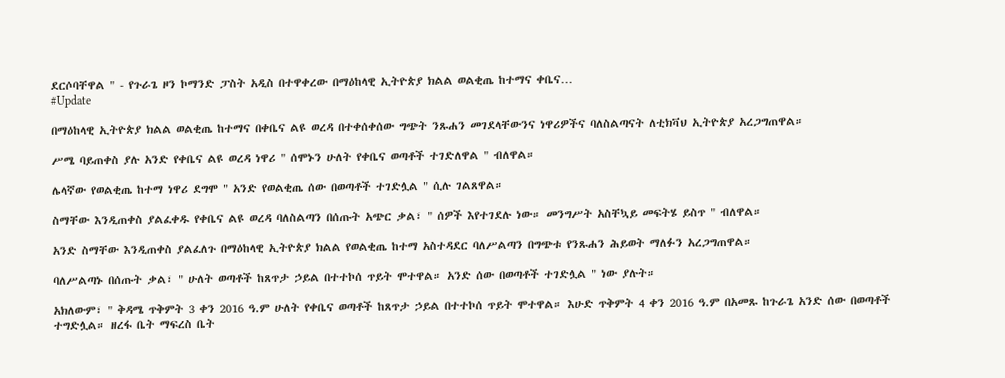ደርሶባቸዋል " - የጉራጌ ዞን ኮማንድ ፓስት አዲስ በተዋቀረው በማዕከላዊ ኢትዮጵያ ክልል ወልቂጤ ከተማና ቀቤና…
#Update

በማዕከላዊ ኢትዮጵያ ክልል ወልቂጤ ከተማና በቀቤና ልዩ ወረዳ በተቀሰቀሰው ግጭት ንጹሐን መገደላቸውንና ነዋሪዎችና ባለስልጣናት ለቲክቫህ ኢትዮጵያ አረጋግጠዋል።

ሥሜ ባይጠቀስ ያሉ አንድ የቀቤና ልዩ ወረዳ ነዋሪ " ሰሞኑን ሁለት የቀቤና ወጣቶች ተገድለዋል " ብለዋል።

ሌላኛው የወልቂጤ ከተማ ነዋሪ ደግሞ " አንድ የወልቂጤ ሰው በወጣቶች ተገድሏል " ሲሉ ገልጸዋል።

ስማቸው እንዲጠቀስ ያልፈቀዱ የቀቤና ልዩ ወረዳ ባለስልጣን በሰጡት አጭር ቃል፣ " ሰዎች እየተገደሉ ነው። መንግሥት አስቸኳይ መፍትሄ ይስጥ " ብለዋል።

አንድ ስማቸው እንዲጠቀስ ያልፈለጉ በማዕከላዊ ኢትዮጵያ ክልል የወልቂጤ ከተማ አስተዳደር ባለሥልጣን በግጭቱ የንጹሐን ሕይወት ማለፉን አረጋግጠዋል።

ባለሥልጣኑ በሰጡት ቃል፣ " ሁለት ወጣቶች ከጸጥታ ኃይል በተተኮሰ ጥይት ሞተዋል። አንድ ሰው በወጣቶች ተገድሏል " ነው ያሉት።

አክለውም፣ " ቅዳሜ ጥቅምት 3 ቀን 2016 ዓ.ም ሁለት የቀቤና ወጣቶች ከጸጥታ ኃይል በተተኮሰ ጥይት ሞተዋል። እሁድ ጥቅምት 4 ቀን 2016 ዓ.ም በአመጹ ከጉራጌ አንድ ሰው በወጣቶች ተግድሏል። ዘረፋ ቤት ማፍረስ ቤት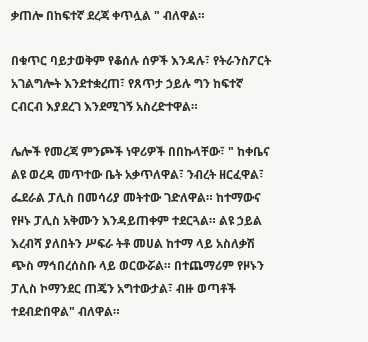ቃጠሎ በከፍተኛ ደረጃ ቀጥሏል " ብለዋል።

በቁጥር ባይታወቅም የቆሰሉ ሰዎች እንዳሉ፣ የትራንስፖርት አገልግሎት እንደተቋረጠ፣ የጸጥታ ኃይሉ ግን ከፍተኛ ርብርብ እያደረገ እንደሚገኝ አስረድተዋል።

ሌሎች የመረጃ ምንጮች ነዋሪዎች በበኩላቸው፣ " ከቀቤና ልዩ ወረዳ መጥተው ቤት አቃጥለዋል፣ ንብረት ዘርፈዋል፣ ፌደራል ፓሊስ በመሳሪያ መትተው ገድለዋል። ከተማውና የዞኑ ፓሊስ አቅሙን እንዳይጠቀም ተደርጓል። ልዩ ኃይል እረብሻ ያለበትን ሥፍራ ትቶ መሀል ከተማ ላይ አስለቃሽ ጭስ ማኅበረሰስቡ ላይ ወርውሯል። በተጨማሪም የዞኑን ፓሊስ ኮማንደር ጠጄን አግተውታል፣ ብዙ ወጣቶች ተደብድበዋል" ብለዋል።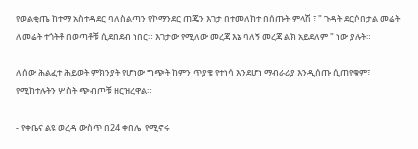የወልቂጤ ከተማ አስተዳደር ባለስልጣን የኮማንደር ጠጄን እገታ በተመለከተ በሰጡት ምላሽ ፣ " ጉዳት ደርሶበታል መሬት ለመሬት ተጎትቶ በወጣቶቹ ሲደበደብ ነበር። እገታው የሚለው መረጃ እኔ ባለኝ መረጃ ልክ አይደለም " ነው ያሉት።

ለሰው ሕልፈተ ሕይወት ምክንያት የሆነው ግጭት ከምን ጥያቄ የተነሳ እንደሆነ ማብራሪያ እንዲሰጡ ሲጠየቁም፣ የሚከተሉትን ሦስት ጭብጦቹ ዘርዝረዋል።

- የቀቤና ልዩ ወረዳ ውስጥ በ24 ቀበሌ  የሚኖሩ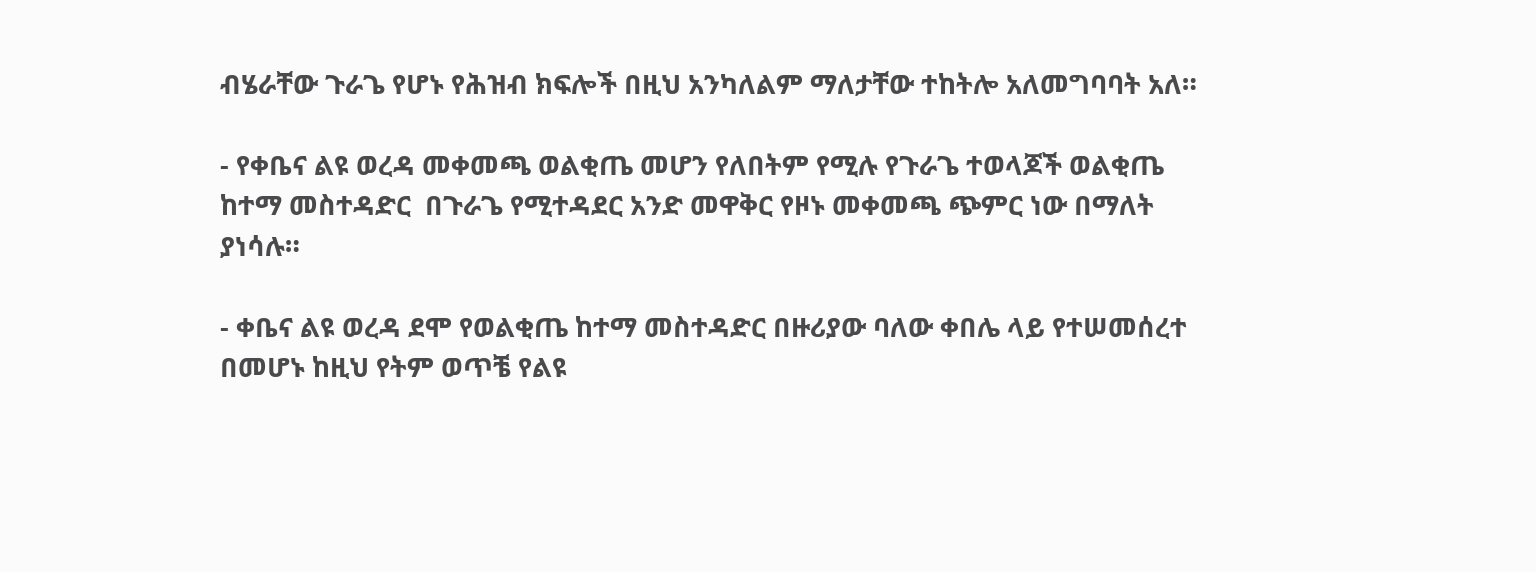ብሄራቸው ጉራጌ የሆኑ የሕዝብ ክፍሎች በዚህ አንካለልም ማለታቸው ተከትሎ አለመግባባት አለ።

- የቀቤና ልዩ ወረዳ መቀመጫ ወልቂጤ መሆን የለበትም የሚሉ የጉራጌ ተወላጆች ወልቂጤ ከተማ መስተዳድር  በጉራጌ የሚተዳደር አንድ መዋቅር የዞኑ መቀመጫ ጭምር ነው በማለት ያነሳሉ።

- ቀቤና ልዩ ወረዳ ደሞ የወልቂጤ ከተማ መስተዳድር በዙሪያው ባለው ቀበሌ ላይ የተሠመሰረተ በመሆኑ ከዚህ የትም ወጥቼ የልዩ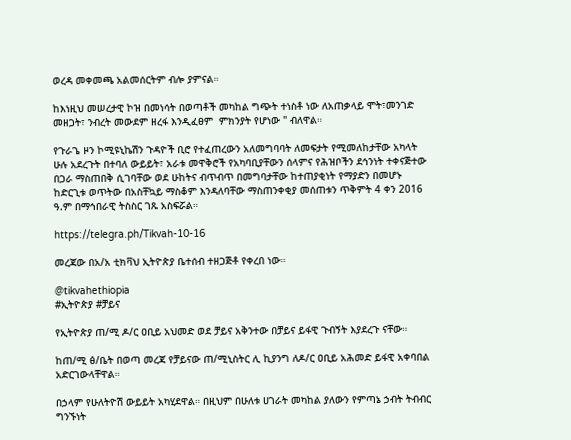ወረዳ መቀመጫ አልመሰርትም ብሎ ያምናል።

ከእነዚህ መሠረታዊ ኮዝ በመነሳት በወጣቶች መካከል ግጭት ተነስቶ ነው ለአጠቃላይ ሞት፣መንገድ መዘጋት፣ ንብረት መውደም ዘረፋ እንዲፈፀም  ምክንያት የሆነው " ብለዋል።

የጉራጌ ዞን ኮሚዩኒኬሽን ጉዳዮች ቢሮ የተፈጠረውን አለመግባባት ለመፍታት የሚመለከታቸው አካላት ሁሉ አደረጉት በተባለ ውይይት፣ አራቱ መዋቅሮች የአካባቢያቸውን ሰላምና የሕዝቦችን ደኅንነት ተቀናጅተው በጋራ ማስጠበቅ ሲገባቸው ወደ ሁከትና ብጥብጥ በመግባታቸው ከተጠያቂነት የማያድን በመሆኑ ከድርጊቱ ወጥትው በአስቸኳይ ማስቆም እንዳለባቸው ማስጠንቀቂያ መሰጠቱን ጥቅምት 4 ቀን 2016 ዓ.ም በማኅበራዊ ትስስር ገጹ አስፍሯል።

https://telegra.ph/Tikvah-10-16

መረጃው በአ/አ ቲክቫህ ኢትዮጵያ ቤተሰብ ተዘጋጅቶ የቀረበ ነው።

@tikvahethiopia
#ኢትዮጵያ #ቻይና

የኢትዮጵያ ጠ/ሚ ዶ/ር ዐቢይ አህመድ ወደ ቻይና አቅንተው በቻይና ይፋዊ ጉብኝት እያደረጉ ናቸው።

ከጠ/ሚ ፅ/ቤት በወጣ መረጃ የቻይናው ጠ/ሚኒስትር ሊ ኪያንግ ለዶ/ር ዐቢይ አሕመድ ይፋዊ አቀባበል አድርገውላቸዋል።

በኃላም የሁለትዮሽ ውይይት አካሂደዋል። በዚህም በሁለቱ ሀገራት መካከል ያለውን የምጣኔ ኃብት ትብብር ግንኙነት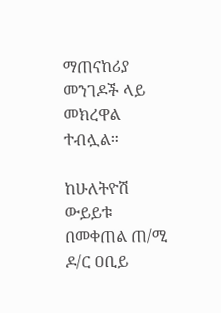ማጠናከሪያ መንገዶች ላይ መክረዋል ተብሏል።

ከሁለትዮሽ ውይይቱ በመቀጠል ጠ/ሚ ዶ/ር ዐቢይ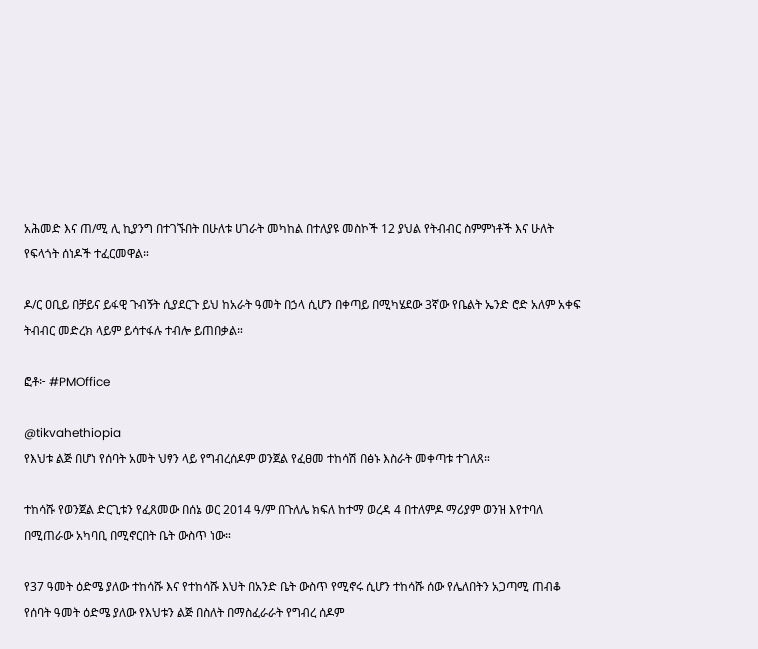አሕመድ እና ጠ/ሚ ሊ ኪያንግ በተገኙበት በሁለቱ ሀገራት መካከል በተለያዩ መስኮች 12 ያህል የትብብር ስምምነቶች እና ሁለት የፍላጎት ሰነዶች ተፈርመዋል።

ዶ/ር ዐቢይ በቻይና ይፋዊ ጉብኝት ሲያደርጉ ይህ ከአራት ዓመት በኃላ ሲሆን በቀጣይ በሚካሄደው 3ኛው የቤልት ኤንድ ሮድ አለም አቀፍ ትብብር መድረክ ላይም ይሳተፋሉ ተብሎ ይጠበቃል።

ፎቶ፦ #PMOffice

@tikvahethiopia
የእህቱ ልጅ በሆነ የሰባት አመት ህፃን ላይ የግብረሰዶም ወንጀል የፈፀመ ተከሳሽ በፅኑ እስራት መቀጣቱ ተገለጸ።

ተከሳሹ የወንጀል ድርጊቱን የፈጸመው በሰኔ ወር 2014 ዓ/ም በጉለሌ ክፍለ ከተማ ወረዳ 4 በተለምዶ ማሪያም ወንዝ እየተባለ በሚጠራው አካባቢ በሚኖርበት ቤት ውስጥ ነው።

የ37 ዓመት ዕድሜ ያለው ተከሳሹ እና የተከሳሹ እህት በአንድ ቤት ውስጥ የሚኖሩ ሲሆን ተከሳሹ ሰው የሌለበትን አጋጣሚ ጠብቆ የሰባት ዓመት ዕድሜ ያለው የእህቱን ልጅ በስለት በማስፈራራት የግብረ ሰዶም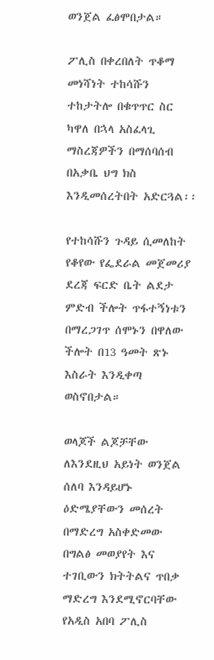ወንጀል ፈፅሞበታል።

ፖሊስ በቀረበለት ጥቆማ መነሻነት ተከሳሹን ተከታትሎ በቁጥጥር ስር ካዋለ በኋላ አስፈላጊ ማስረጃዎችን በማሰባሰብ በአቃቤ ህግ ክስ እንዲመሰረትበት አድርጓል፡፡

የተከሳሹን ጉዳይ ሲመለከት የቆየው የፌደራል መጀመሪያ ደረጃ ፍርድ ቤት ልደታ ምድብ ችሎት ጥፋተኝነቱን በማረጋገጥ ሰሞኑን በዋለው ችሎት በ13 ዓመት ጽኑ እስራት እንዲቀጣ ወስኖበታል።

ወላጆች ልጆቻቸው ለእንደዚህ አይነት ወንጀል ሰለባ እንዳይሆኑ ዕድሜያቸውን መሰረት በማድረግ አስቀድመው በግልፅ መወያየት እና ተገቢውን ክትትልና ጥበቃ ማድረግ እንደሚኖርባቸው የአዲስ አበባ ፖሊስ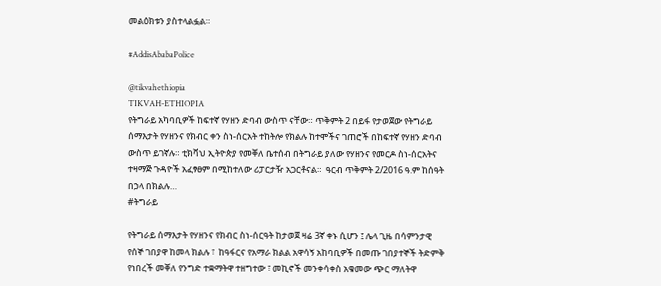መልዕክቱን ያስተላልፏል።

#AddisAbabaPolice

@tikvahethiopia
TIKVAH-ETHIOPIA
የትግራይ አካባቢዎች ከፍተኛ የሃዘን ድባብ ውስጥ ናቸው። ጥቅምት 2 በይፋ የታወጀው የትግራይ ሰማእታት የሃዘንና የክብር ቀን ስነ-ሰርአት ተከትሎ የክልሉ ከተሞችና ገጠሮች በከፍተኛ የሃዘን ድባብ ውስጥ ይገኛሉ። ቲክቫህ ኢትዮጵያ የመቐለ ቤተሰብ በትግራይ ያለው የሃዘንና የመርዶ ስነ-ሰርአትና ተዛማጅ ጉዳዮች አፈፃፀም በሚከተለው ሪፓርታዥ አጋርቶናል።  ዓርብ ጥቅምት 2/2016 ዓ.ም ከሰዓት በኃላ በክልሉ…
#ትግራይ

የትግራይ ሰማእታት የሃዘንና የክብር ስነ-ሰርዓት ከታወጀ ዛሬ 3ኛ ቀኑ ሲሆን ፤ ሌላ ጊዜ በሳምንታዊ የሰኞ ገበያዋ ከመላ ክልሉ ፣  ከዓፋርና የአማራ ክልል አዋሳኝ አከባቢዎች በመጡ ገበያተኞች ትድምቅ የነበረች መቐለ የንግድ ተቋማትዋ ተዘግተው ፣ መኪኖች መንቀሳቀስ አቁመው ጭር ማለትዋ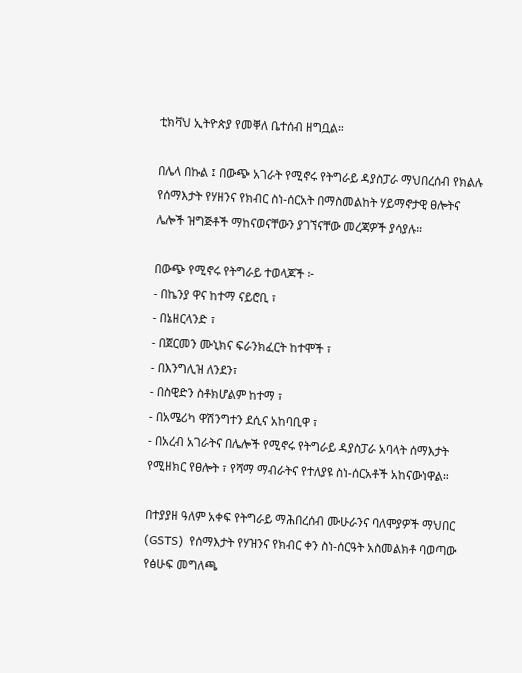ቲክቫህ ኢትዮጵያ የመቐለ ቤተሰብ ዘግቧል።

በሌላ በኩል ፤ በውጭ አገራት የሚኖሩ የትግራይ ዳያስፓራ ማህበረሰብ የክልሉ የሰማእታት የሃዘንና የክብር ስነ-ሰርአት በማስመልከት ሃይማኖታዊ ፀሎትና ሌሎች ዝግጅቶች ማከናወናቸውን ያገኘናቸው መረጃዎች ያሳያሉ።

በውጭ የሚኖሩ የትግራይ ተወላጆች ፦
- በኬንያ ዋና ከተማ ናይሮቢ ፣
- በኔዘርላንድ ፣
- በጀርመን ሙኒክና ፍራንክፈርት ከተሞች ፣
- በእንግሊዝ ለንደን፣
- በስዊድን ስቶክሆልም ከተማ ፣
- በአሜሪካ ዋሽንግተን ደሲና አከባቢዋ ፣
- በአረብ አገራትና በሌሎች የሚኖሩ የትግራይ ዳያስፓራ አባላት ሰማእታት የሚዘክር የፀሎት ፣ የሻማ ማብራትና የተለያዩ ስነ-ሰርአቶች አከናውነዋል።

በተያያዘ ዓለም አቀፍ የትግራይ ማሕበረሰብ ሙሁራንና ባለሞያዎች ማህበር (GSTS)  የሰማእታት የሃዝንና የክብር ቀን ስነ-ሰርዓት አስመልክቶ ባወጣው የፅሁፍ መግለጫ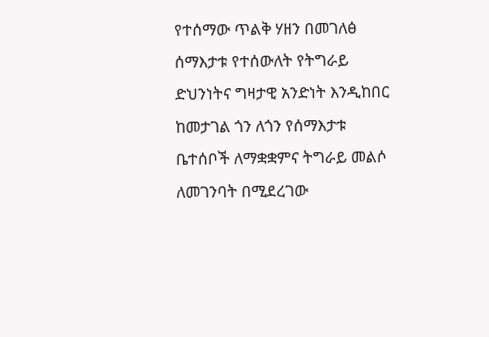የተሰማው ጥልቅ ሃዘን በመገለፅ  ሰማእታቱ የተሰውለት የትግራይ ድህንነትና ግዛታዊ አንድነት እንዲከበር ከመታገል ጎን ለጎን የሰማእታቱ ቤተሰቦች ለማቋቋምና ትግራይ መልሶ ለመገንባት በሚደረገው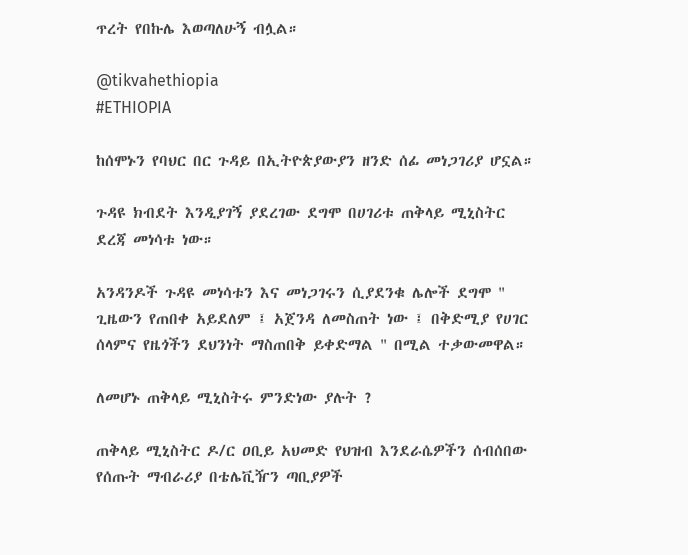ጥረት የበኩሌ እወጣለሁኝ ብሏል።

@tikvahethiopia
#ETHIOPIA

ከሰሞኑን የባህር በር ጉዳይ በኢትዮጵያውያን ዘንድ ሰፊ መነጋገሪያ ሆኗል።

ጉዳዩ ክብደት እንዲያገኝ ያደረገው ደግሞ በሀገሪቱ ጠቅላይ ሚኒስትር ደረጃ መነሳቱ ነው።

አንዳንዶች ጉዳዩ መነሳቱን እና መነጋገሩን ሲያደንቁ ሌሎች ደግሞ " ጊዜውን የጠበቀ አይደለም ፤ አጀንዳ ለመስጠት ነው ፤ በቅድሚያ የሀገር ሰላምና የዜጎችን ደህንነት ማስጠበቅ ይቀድማል " በሚል ተቃውመዋል።

ለመሆኑ ጠቅላይ ሚኒስትሩ ምንድነው ያሉት ?

ጠቅላይ ሚኒስትር ዶ/ር ዐቢይ አህመድ የህዝብ እንደራሴዎችን ሰብሰበው የሰጡት ማብራሪያ በቴሌቪዥን ጣቢያዎች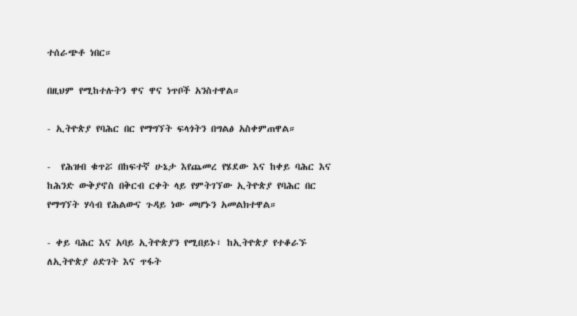ተሰራጭቶ ነበር።

በዚህም የሚከተሉትን ዋና ዋና ነጥቦች አንስተዋል።

- ኢትዮጵያ የባሕር በር የማግኘት ፍላጎትን በግልፅ አስቀምጠዋል።

-  የሕዝብ ቁጥሯ በከፍተኛ ሁኔታ እየጨመረ የሄደው እና ከቀይ ባሕር እና ከሕንድ ውቅያኖስ በቅርብ ርቀት ላይ የምትገኘው ኢትዮጵያ የባሕር በር የማግኘት ሃሳብ የሕልውና ጉዳይ ነው መሆኑን አመልክተዋል።

- ቀይ ባሕር እና አባይ ኢትዮጵያን የሚበይኑ፣ ከኢትዮጵያ የተቆራኙ ለኢትዮጵያ ዕድገት እና ጥፋት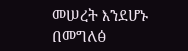መሠረት እንደሆኑ በመግለፅ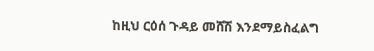ከዚህ ርዕሰ ጉዳይ መሸሽ እንደማይስፈልግ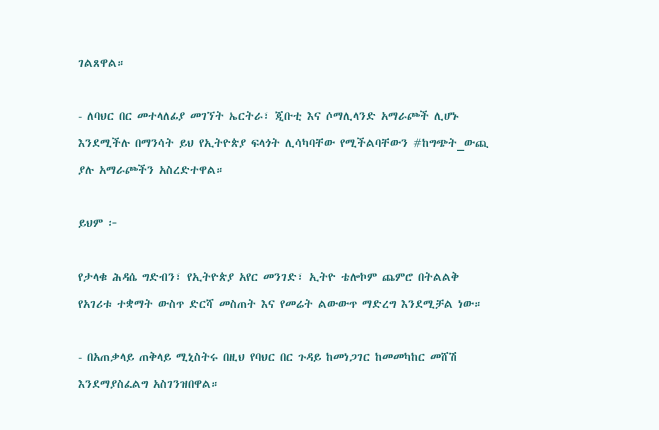ገልጸዋል።

- ለባህር በር መተላለፊያ መገኘት ኤርትራ፣ ጂቡቲ እና ሶማሊላንድ አማራጮች ሊሆኑ እንደሚችሉ በማንሳት ይህ የኢትዮጵያ ፍላጎት ሊሳካባቸው የሚችልባቸውን #ከግጭት_ውጪ ያሉ አማራጮችን አስረድተዋል።

ይህም ፦

የታላቁ ሕዳሴ ግድብን፣ የኢትዮጵያ አየር መንገድ፣ ኢትዮ ቴሎኮም ጨምሮ በትልልቅ የአገሪቱ ተቋማት ውስጥ ድርሻ መስጠት እና የመሬት ልውውጥ ማድረግ እንደሚቻል ነው።

- በአጠቃላይ ጠቅላይ ሚኒስትሩ በዚህ የባህር በር ጉዳይ ከመነጋገር ከመመካከር መሸሽ እንደማያስፈልግ አስገንዝበዋል።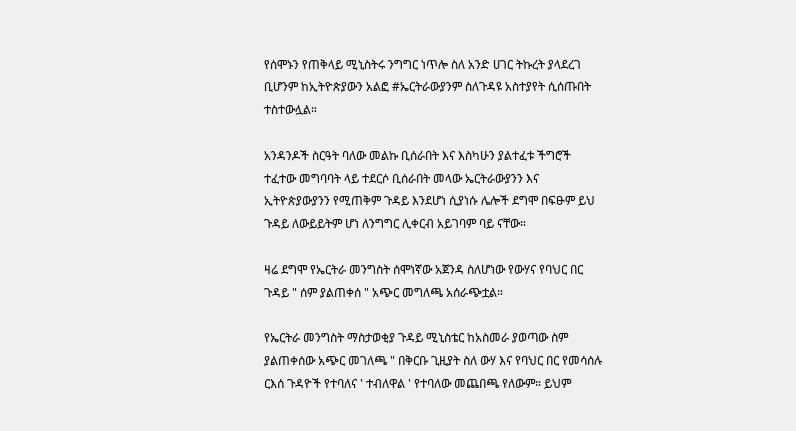የሰሞኑን የጠቅላይ ሚኒስትሩ ንግግር ነጥሎ ስለ አንድ ሀገር ትኩረት ያላደረገ ቢሆንም ከኢትዮጵያውን አልፎ #ኤርትራውያንም ስለጉዳዩ አስተያየት ሲሰጡበት ተስተውሏል።

አንዳንዶች ስርዓት ባለው መልኩ ቢሰራበት እና እስካሁን ያልተፈቱ ችግሮች ተፈተው መግባባት ላይ ተደርሶ ቢሰራበት መላው ኤርትራውያንን እና ኢትዮጵያውያንን የሚጠቅም ጉዳይ እንደሆነ ሲያነሱ ሌሎች ደግሞ በፍፁም ይህ ጉዳይ ለውይይትም ሆነ ለንግግር ሊቀርብ አይገባም ባይ ናቸው።

ዛሬ ደግሞ የኤርትራ መንግስት ሰሞነኛው አጀንዳ ስለሆነው የውሃና የባህር በር ጉዳይ " ሰም ያልጠቀሰ " አጭር መግለጫ አሰራጭቷል።

የኤርትራ መንግስት ማስታወቂያ ጉዳይ ሚኒስቴር ከአስመራ ያወጣው ስም ያልጠቀሰው አጭር መገለጫ " በቅርቡ ጊዚያት ስለ ውሃ እና የባህር በር የመሳሰሉ ርእሰ ጉዳዮች የተባለና ' ተብለዋል ' የተባለው መጨበጫ የለውም። ይህም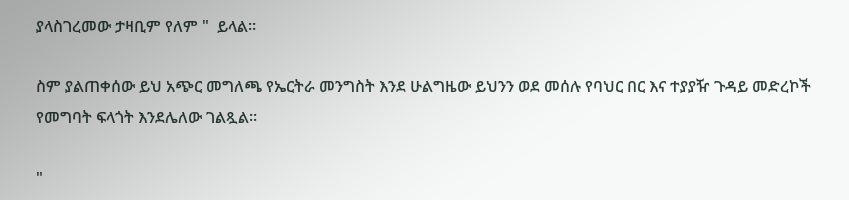ያላስገረመው ታዛቢም የለም "  ይላል።

ስም ያልጠቀሰው ይህ አጭር መግለጫ የኤርትራ መንግስት እንደ ሁልግዜው ይህንን ወደ መሰሉ የባህር በር እና ተያያዥ ጉዳይ መድረኮች የመግባት ፍላጎት እንደሌለው ገልጿል።

"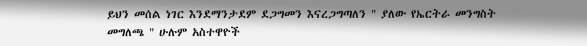ይህን መሰል ነገር እንደማንታደም ደጋግመን እናረጋግጣለን " ያለው የኤርትራ መንግስት መግለጫ " ሁሉም አስተዋዮች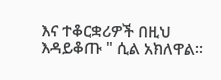እና ተቆርቋሪዎች በዚህ እዳይቆጡ " ሲል አክለዋል።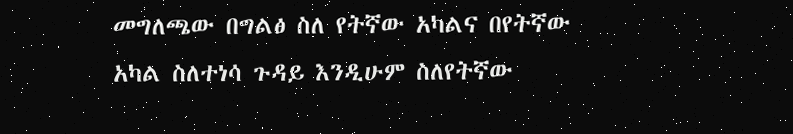መግለጫው በግልፅ ስለ የትኛው አካልና በየትኛው አካል ስለተነሳ ጉዳይ እንዲሁም ስለየትኛው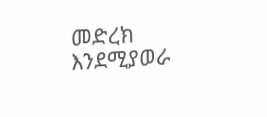መድረክ እንደሚያወራ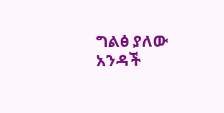ግልፅ ያለው አንዳች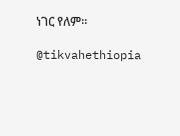ነገር የለም።

@tikvahethiopia